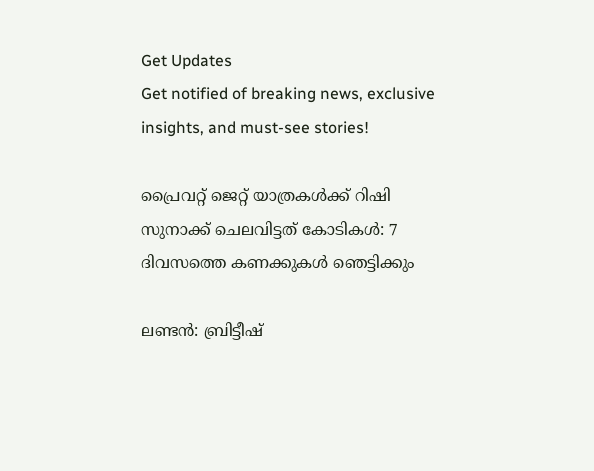Get Updates
Get notified of breaking news, exclusive insights, and must-see stories!

പ്രൈവറ്റ് ജെറ്റ് യാത്രകള്‍ക്ക് റിഷി സുനാക്ക് ചെലവിട്ടത് കോടികള്‍: 7 ദിവസത്തെ കണക്കുകള്‍ ഞെട്ടിക്കും

ലണ്ടന്‍: ബ്രിട്ടീഷ്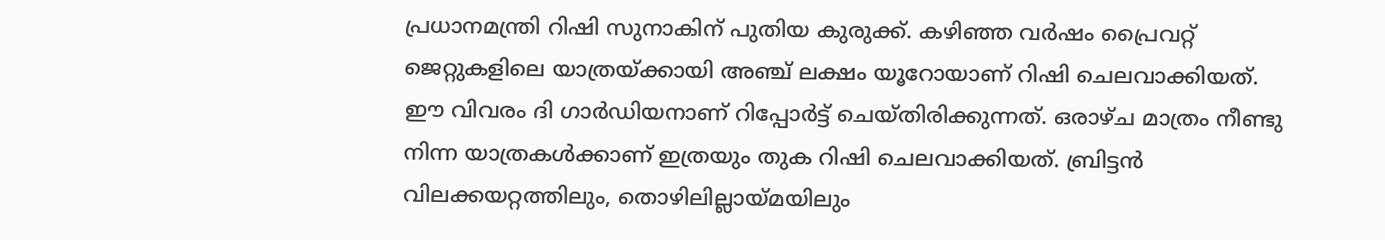പ്രധാനമന്ത്രി റിഷി സുനാകിന് പുതിയ കുരുക്ക്. കഴിഞ്ഞ വര്‍ഷം പ്രൈവറ്റ് ജെറ്റുകളിലെ യാത്രയ്ക്കായി അഞ്ച് ലക്ഷം യൂറോയാണ് റിഷി ചെലവാക്കിയത്. ഈ വിവരം ദി ഗാര്‍ഡിയനാണ് റിപ്പോര്‍ട്ട് ചെയ്തിരിക്കുന്നത്. ഒരാഴ്ച മാത്രം നീണ്ടു നിന്ന യാത്രകള്‍ക്കാണ് ഇത്രയും തുക റിഷി ചെലവാക്കിയത്. ബ്രിട്ടന്‍ വിലക്കയറ്റത്തിലും, തൊഴിലില്ലായ്മയിലും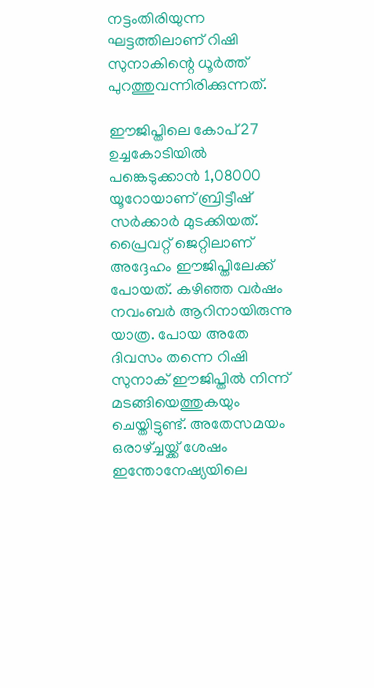നട്ടംതിരിയുന്ന ഘട്ടത്തിലാണ് റിഷി സുനാകിന്റെ ധൂര്‍ത്ത് പുറത്തുവന്നിരിക്കുന്നത്.

ഈജിപ്തിലെ കോപ്27 ഉച്ചകോടിയില്‍ പങ്കെടുക്കാന്‍ 1,08000 യൂറോയാണ് ബ്രിട്ടീഷ് സര്‍ക്കാര്‍ മുടക്കിയത്. പ്രൈവറ്റ് ജെറ്റിലാണ് അദ്ദേഹം ഈജിപ്തിലേക്ക് പോയത്. കഴിഞ്ഞ വര്‍ഷം നവംബര്‍ ആറിനായിരുന്നു യാത്ര. പോയ അതേ ദിവസം തന്നെ റിഷി സുനാക് ഈജിപ്തില്‍ നിന്ന് മടങ്ങിയെത്തുകയും ചെയ്തിട്ടുണ്ട്. അതേസമയം ഒരാഴ്ച്ചയ്ക്ക് ശേഷം ഇന്തോനേഷ്യയിലെ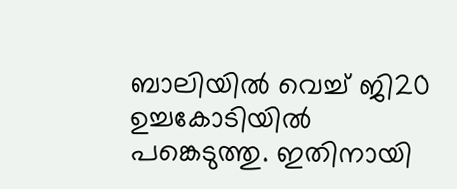ബാലിയില്‍ വെച്ച് ജി20 ഉച്ചകോടിയില്‍ പങ്കെടുത്തു. ഇതിനായി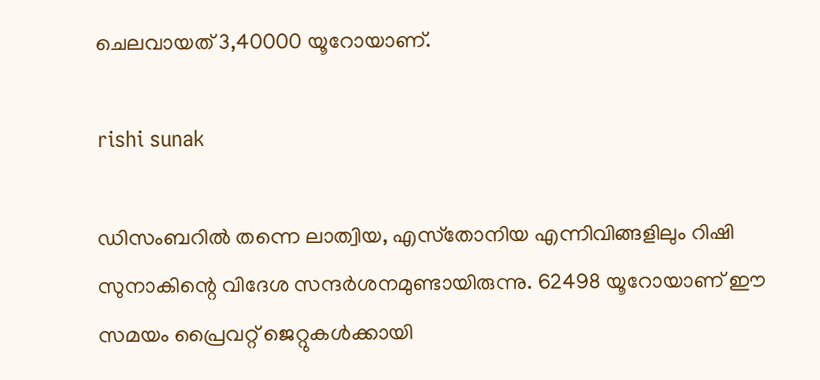ചെലവായത് 3,40000 യൂറോയാണ്.

rishi sunak

ഡിസംബറില്‍ തന്നെ ലാത്വിയ, എസ്‌തോനിയ എന്നിവിങ്ങളിലും റിഷി സുനാകിന്റെ വിദേശ സന്ദര്‍ശനമുണ്ടായിരുന്നു. 62498 യൂറോയാണ് ഈ സമയം പ്രൈവറ്റ് ജെറ്റുകള്‍ക്കായി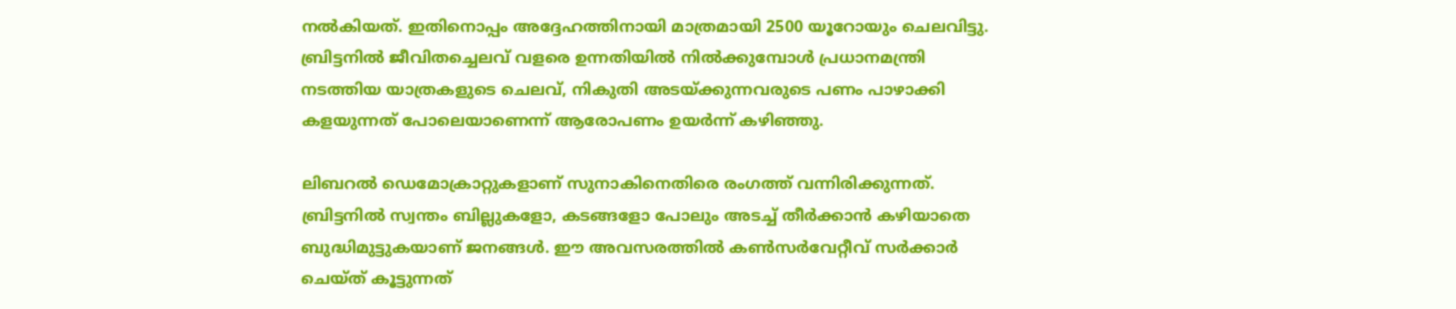നല്‍കിയത്. ഇതിനൊപ്പം അദ്ദേഹത്തിനായി മാത്രമായി 2500 യൂറോയും ചെലവിട്ടു. ബ്രിട്ടനില്‍ ജീവിതച്ചെലവ് വളരെ ഉന്നതിയില്‍ നില്‍ക്കുമ്പോള്‍ പ്രധാനമന്ത്രി നടത്തിയ യാത്രകളുടെ ചെലവ്, നികുതി അടയ്ക്കുന്നവരുടെ പണം പാഴാക്കി കളയുന്നത് പോലെയാണെന്ന് ആരോപണം ഉയര്‍ന്ന് കഴിഞ്ഞു.

ലിബറല്‍ ഡെമോക്രാറ്റുകളാണ് സുനാകിനെതിരെ രംഗത്ത് വന്നിരിക്കുന്നത്. ബ്രിട്ടനില്‍ സ്വന്തം ബില്ലുകളോ, കടങ്ങളോ പോലും അടച്ച് തീര്‍ക്കാന്‍ കഴിയാതെ ബുദ്ധിമുട്ടുകയാണ് ജനങ്ങള്‍. ഈ അവസരത്തില്‍ കണ്‍സര്‍വേറ്റീവ് സര്‍ക്കാര്‍ ചെയ്ത് കൂട്ടുന്നത്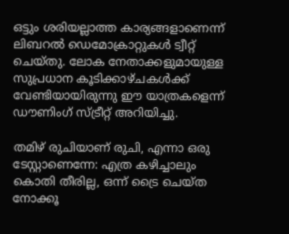ഒട്ടും ശരിയല്ലാത്ത കാര്യങ്ങളാണെന്ന് ലിബറല്‍ ഡെമോക്രാറ്റുകള്‍ ട്വീറ്റ് ചെയ്തു. ലോക നേതാക്കളുമായുള്ള സുപ്രധാന കൂടിക്കാഴ്ചകള്‍ക്ക് വേണ്ടിയായിരുന്നു ഈ യാത്രകളെന്ന് ഡൗണിംഗ് സ്ട്രീറ്റ് അറിയിച്ചു.

തമിഴ് രുചിയാണ് രുചി, എന്നാ ഒരു ടേസ്റ്റാണെന്നേ: എത്ര കഴിച്ചാലും കൊതി തീരില്ല, ഒന്ന് ട്രൈ ചെയ്ത നോക്കൂ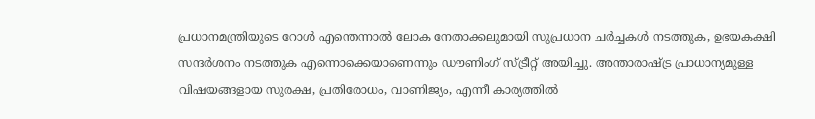പ്രധാനമന്ത്രിയുടെ റോള്‍ എന്തെന്നാല്‍ ലോക നേതാക്കലുമായി സുപ്രധാന ചര്‍ച്ചകള്‍ നടത്തുക, ഉഭയകക്ഷി സന്ദര്‍ശനം നടത്തുക എന്നൊക്കെയാണെന്നും ഡൗണിംഗ് സ്ട്രീറ്റ് അയിച്ചു. അന്താരാഷ്ട്ര പ്രാധാന്യമുള്ള വിഷയങ്ങളായ സുരക്ഷ, പ്രതിരോധം, വാണിജ്യം, എന്നീ കാര്യത്തില്‍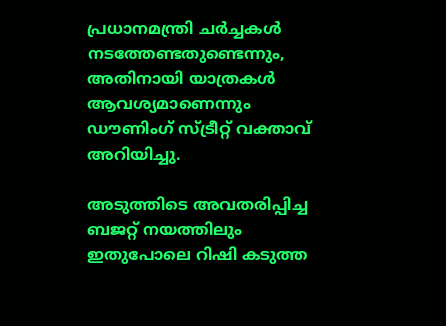പ്രധാനമന്ത്രി ചര്‍ച്ചകള്‍ നടത്തേണ്ടതുണ്ടെന്നും, അതിനായി യാത്രകള്‍ ആവശ്യമാണെന്നും ഡൗണിംഗ് സ്ട്രീറ്റ് വക്താവ് അറിയിച്ചു.

അടുത്തിടെ അവതരിപ്പിച്ച ബജറ്റ് നയത്തിലും ഇതുപോലെ റിഷി കടുത്ത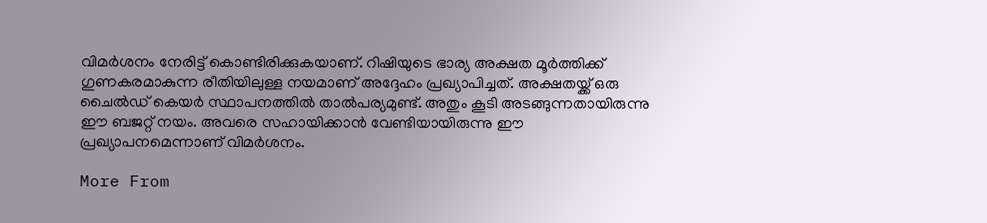വിമര്‍ശനം നേരിട്ട് കൊണ്ടിരിക്കുകയാണ്. റിഷിയുടെ ഭാര്യ അക്ഷത മൂര്‍ത്തിക്ക് ഗുണകരമാകുന്ന രീതിയിലുള്ള നയമാണ് അദ്ദേഹം പ്രഖ്യാപിച്ചത്. അക്ഷതയ്ക്ക് ഒരു ചൈല്‍ഡ് കെയര്‍ സ്ഥാപനത്തില്‍ താല്‍പര്യമുണ്ട്. അതും കൂടി അടങ്ങുന്നതായിരുന്നു ഈ ബജറ്റ് നയം. അവരെ സഹായിക്കാന്‍ വേണ്ടിയായിരുന്നു ഈ പ്രഖ്യാപനമെന്നാണ് വിമര്‍ശനം.

More From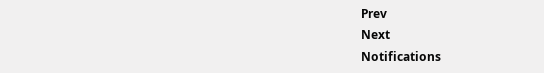Prev
Next
Notifications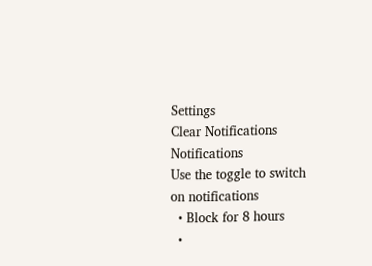Settings
Clear Notifications
Notifications
Use the toggle to switch on notifications
  • Block for 8 hours
  •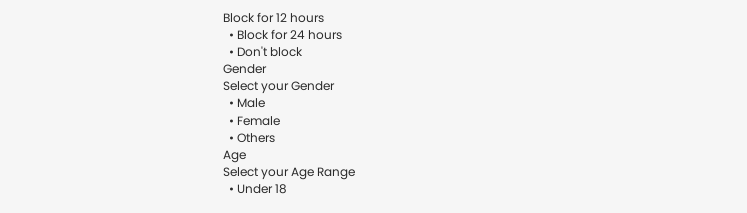Block for 12 hours
  • Block for 24 hours
  • Don't block
Gender
Select your Gender
  • Male
  • Female
  • Others
Age
Select your Age Range
  • Under 18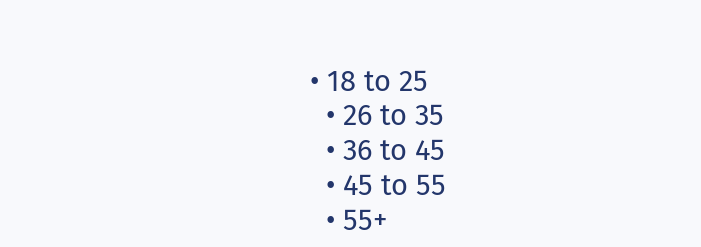• 18 to 25
  • 26 to 35
  • 36 to 45
  • 45 to 55
  • 55+